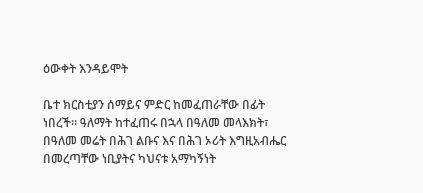ዕውቀት እንዳይሞት

ቤተ ክርስቲያን ሰማይና ምድር ከመፈጠራቸው በፊት ነበረች። ዓለማት ከተፈጠሩ በኋላ በዓለመ መላእክት፣ በዓለመ መሬት በሕገ ልቡና እና በሕገ ኦሪት እግዚአብሔር በመረጣቸው ነቢያትና ካህናቱ አማካኝነት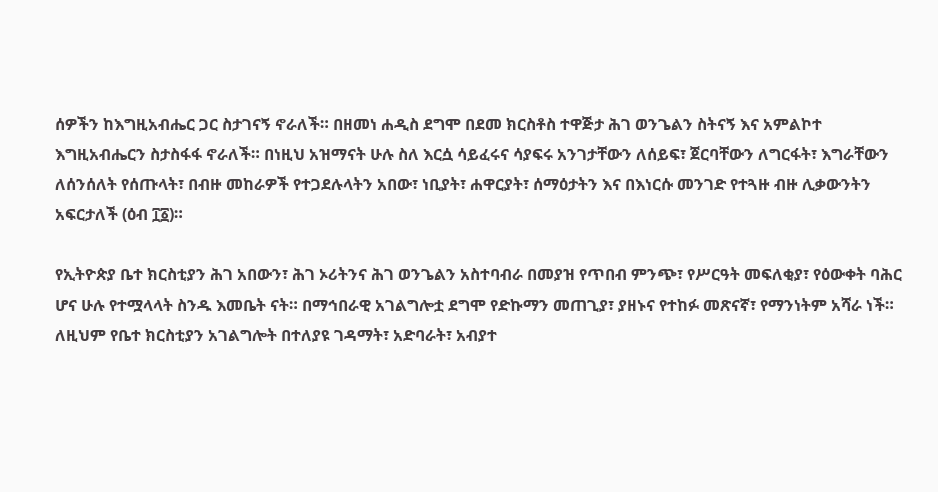ሰዎችን ከእግዚአብሔር ጋር ስታገናኝ ኖራለች። በዘመነ ሐዲስ ደግሞ በደመ ክርስቶስ ተዋጅታ ሕገ ወንጌልን ስትናኝ እና አምልኮተ እግዚአብሔርን ስታስፋፋ ኖራለች። በነዚህ አዝማናት ሁሉ ስለ እርሷ ሳይፈሩና ሳያፍሩ አንገታቸውን ለሰይፍ፣ ጀርባቸውን ለግርፋት፣ እግራቸውን ለሰንሰለት የሰጡላት፣ በብዙ መከራዎች የተጋደሉላትን አበው፣ ነቢያት፣ ሐዋርያት፣ ሰማዕታትን እና በእነርሱ መንገድ የተጓዙ ብዙ ሊቃውንትን አፍርታለች (ዕብ ፲፩)።

የኢትዮጵያ ቤተ ክርስቲያን ሕገ አበውን፣ ሕገ ኦሪትንና ሕገ ወንጌልን አስተባብራ በመያዝ የጥበብ ምንጭ፣ የሥርዓት መፍለቂያ፣ የዕውቀት ባሕር ሆና ሁሉ የተሟላላት ስንዱ እመቤት ናት። በማኅበራዊ አገልግሎቷ ደግሞ የድኩማን መጠጊያ፣ ያዘኑና የተከፉ መጽናኛ፣ የማንነትም አሻራ ነች። ለዚህም የቤተ ክርስቲያን አገልግሎት በተለያዩ ገዳማት፣ አድባራት፣ አብያተ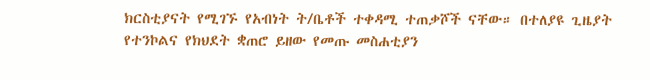ክርስቲያናት የሚገኙ የአብነት ት/ቤቶች ተቀዳሚ ተጠቃሾች ናቸው። በተለያዩ ጊዜያት የተንኮልና የክህደት ቋጠሮ ይዘው የመጡ መስሐቲያን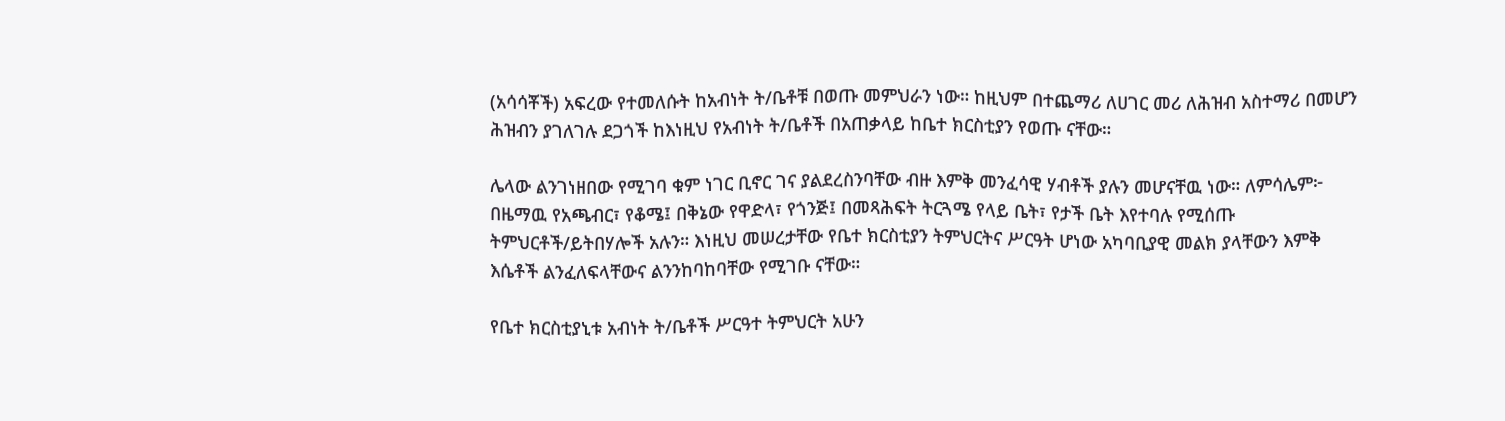(አሳሳቾች) አፍረው የተመለሱት ከአብነት ት/ቤቶቹ በወጡ መምህራን ነው። ከዚህም በተጨማሪ ለሀገር መሪ ለሕዝብ አስተማሪ በመሆን ሕዝብን ያገለገሉ ደጋጎች ከእነዚህ የአብነት ት/ቤቶች በአጠቃላይ ከቤተ ክርስቲያን የወጡ ናቸው።

ሌላው ልንገነዘበው የሚገባ ቁም ነገር ቢኖር ገና ያልደረስንባቸው ብዙ እምቅ መንፈሳዊ ሃብቶች ያሉን መሆናቸዉ ነው። ለምሳሌም፦ በዜማዉ የአጫብር፣ የቆሜ፤ በቅኔው የዋድላ፣ የጎንጅ፤ በመጻሕፍት ትርጓሜ የላይ ቤት፣ የታች ቤት እየተባሉ የሚሰጡ ትምህርቶች/ይትበሃሎች አሉን። እነዚህ መሠረታቸው የቤተ ክርስቲያን ትምህርትና ሥርዓት ሆነው አካባቢያዊ መልክ ያላቸውን እምቅ እሴቶች ልንፈለፍላቸውና ልንንከባከባቸው የሚገቡ ናቸው።

የቤተ ክርስቲያኒቱ አብነት ት/ቤቶች ሥርዓተ ትምህርት አሁን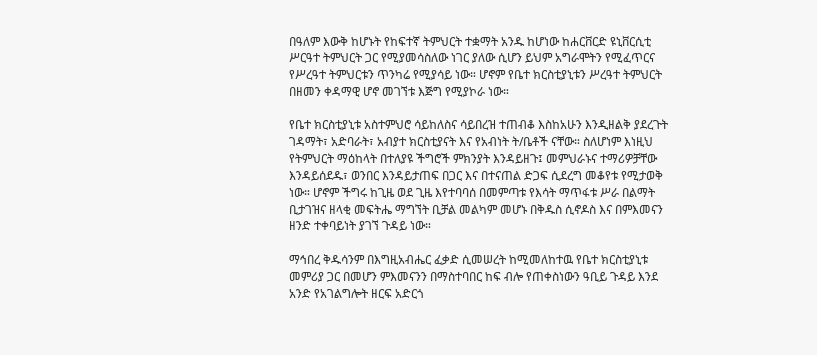በዓለም እውቅ ከሆኑት የከፍተኛ ትምህርት ተቋማት አንዱ ከሆነው ከሐርቨርድ ዩኒቨርሲቲ ሥርዓተ ትምህርት ጋር የሚያመሳስለው ነገር ያለው ሲሆን ይህም አግራሞትን የሚፈጥርና የሥረዓተ ትምህርቱን ጥንካሬ የሚያሳይ ነው። ሆኖም የቤተ ክርስቲያኒቱን ሥረዓተ ትምህርት በዘመን ቀዳማዊ ሆኖ መገኘቱ እጅግ የሚያኮራ ነው።

የቤተ ክርስቲያኒቱ አስተምህሮ ሳይከለስና ሳይበረዝ ተጠብቆ እስከአሁን እንዲዘልቅ ያደረጉት ገዳማት፣ አድባራት፣ አብያተ ክርስቲያናት እና የአብነት ት/ቤቶች ናቸው። ስለሆነም እነዚህ የትምህርት ማዕከላት በተለያዩ ችግሮች ምክንያት እንዳይዘጉ፤ መምህራኑና ተማሪዎቻቸው እንዳይሰደዱ፣ ወንበር እንዳይታጠፍ በጋር እና በተናጠል ድጋፍ ሲደረግ መቆየቱ የሚታወቅ ነው። ሆኖም ችግሩ ከጊዜ ወደ ጊዜ እየተባባሰ በመምጣቱ የእሳት ማጥፋቱ ሥራ በልማት ቢታገዝና ዘላቂ መፍትሔ ማግኘት ቢቻል መልካም መሆኑ በቅዱስ ሲኖዶስ እና በምእመናን ዘንድ ተቀባይነት ያገኘ ጉዳይ ነው።

ማኅበረ ቅዱሳንም በእግዚአብሔር ፈቃድ ሲመሠረት ከሚመለከተዉ የቤተ ክርስቲያኒቱ መምሪያ ጋር በመሆን ምእመናንን በማስተባበር ከፍ ብሎ የጠቀስነውን ዓቢይ ጉዳይ እንደ አንድ የአገልግሎት ዘርፍ አድርጎ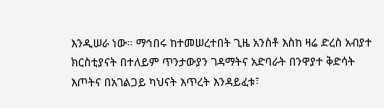እንዲሠራ ነው። ማኅበሩ ከተመሠረተበት ጊዜ አንስቶ እስከ ዛሬ ድረስ አብያተ ክርስቲያናት በተለይም ጥንታውያን ገዳማትና አድባራት በንዋያተ ቅድሳት እጦትና በአገልጋይ ካህናት እጥረት እንዳይፈቱ፣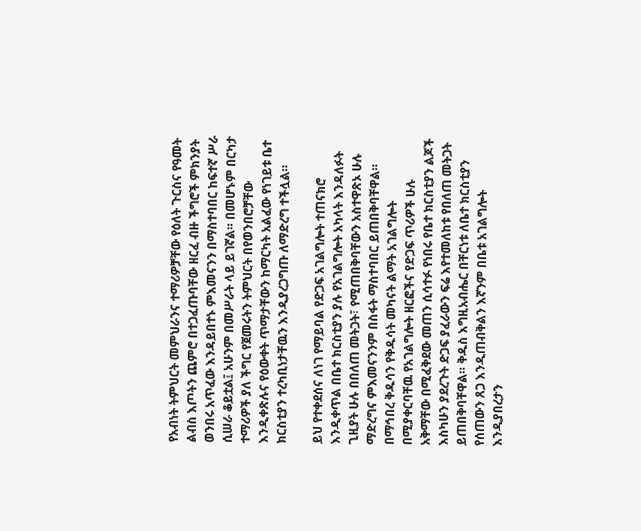የአብነት ትምህርት መምህራንና ተማሪዎቻቸው የዕለት ጉርስና የዓመት ልብስ እጦትን ጨምሮ በተጋፈጡባቸው ዘርፈ ብዙ ችግሮች ምክንያት ወንበሩ አጥፈው እንዳይበተኑ ምእመናንን በማስተባበር ከፍተኛ ሥራ ሲሠራ ቆይቷል፤ አሁንም በመሥራት ላይ ይገኛል። በመሆኑም በርካታ ተማሪዎች ያለ ችግር የጀመሩትን ትምህርት በየወንበሮቻቸው እንዲቀጽሉና የዕውቀት ጥማታቸውን ከማርካት አልፈው የነገይቱ ቤተ ክርስቲያን ተረካቢነታቸዉን እንዲያረጋግጡ ለማድረግ ተችሏል።

ይህ የተቀደሰና ለነገ የማይባል የድጋፍ አገልግሎት ተጠናክሮ እንዲቀጥል በቤተ ክርስቲያን ያሉ የአገልግሎት አካላት እንዳለፉት ጊዚያት ሁሉ በበለጠ መትጋት፣ የሚጠበቅባቸውን አስተዋጽኦ ሁሉ ማድረግና ምእመናንንም በስፋት ማስተባበር ይጠበቅባቸዋል። በማኅበረ ቅዱሳን የቅዱሳት መካናት ልማት አገልግሎት በሚያቀርባቸዉ የአገልግሎት ዘርፎችና የድጋፍ ጥሪዎች ሁሉ አቅማቸው በሚፈቅደው መጠን ሲሳተፉ የነበሩ የቤተ ክርስቲያን ልጆች እስካሁን ያደረጉት ድጋፍ ያፈራውን ፍሬ እየተመለከቱ የበለጠ መትጋት ይጠበቅባቸዋል። ቅዱስ እግዚአብሔር በቸርነቱ ለቤተ ክርስቲያን የሰጠውን ጸጋ እንዲጠብቅልን እኛንም በቤቱ አገልግሎት እንዲያበረታን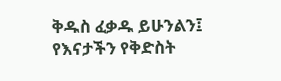ቅዱስ ፈቃዱ ይሁንልን፤ የእናታችን የቅድስት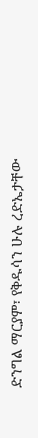ድንግል ማርያም፣ የቅዱሳን ሁሉ ረድኤታቸው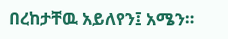በረከታቸዉ አይለየን፤ አሜን።